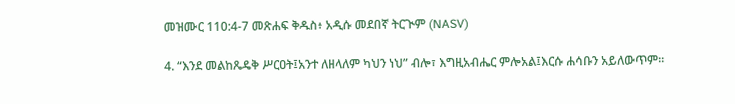መዝሙር 110:4-7 መጽሐፍ ቅዱስ፥ አዲሱ መደበኛ ትርጒም (NASV)

4. “እንደ መልከጼዴቅ ሥርዐት፤አንተ ለዘላለም ካህን ነህ” ብሎ፣ እግዚአብሔር ምሎአል፤እርሱ ሐሳቡን አይለውጥም።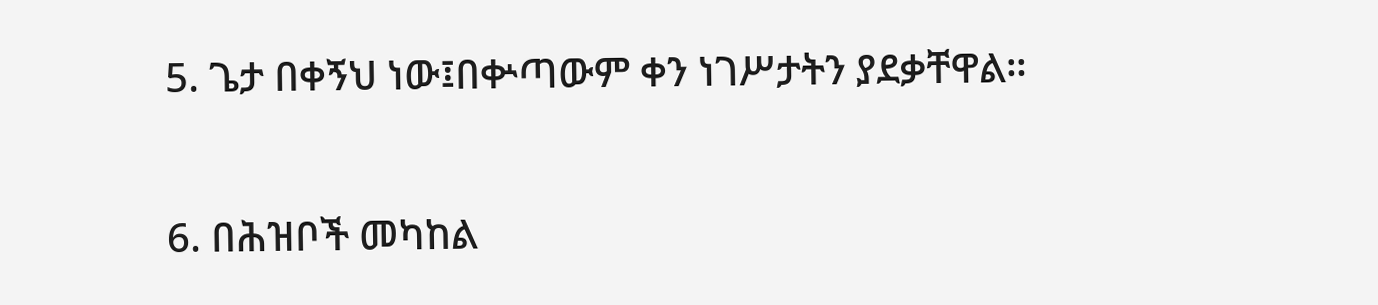5. ጌታ በቀኝህ ነው፤በቍጣውም ቀን ነገሥታትን ያደቃቸዋል።

6. በሕዝቦች መካከል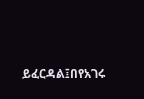ይፈርዳል፤በየአገሩ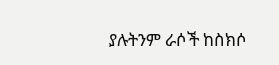ያሉትንም ራሶች ከስክሶ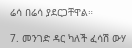ሬሳ በሬሳ ያደርጋቸዋል።

7. መንገድ ዳር ካለች ፈሳሽ ውሃ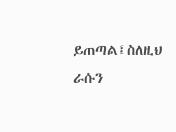ይጠጣል፤ስለዚህ ራሱን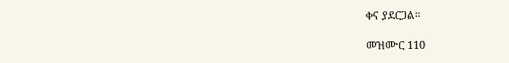ቀና ያደርጋል።

መዝሙር 110